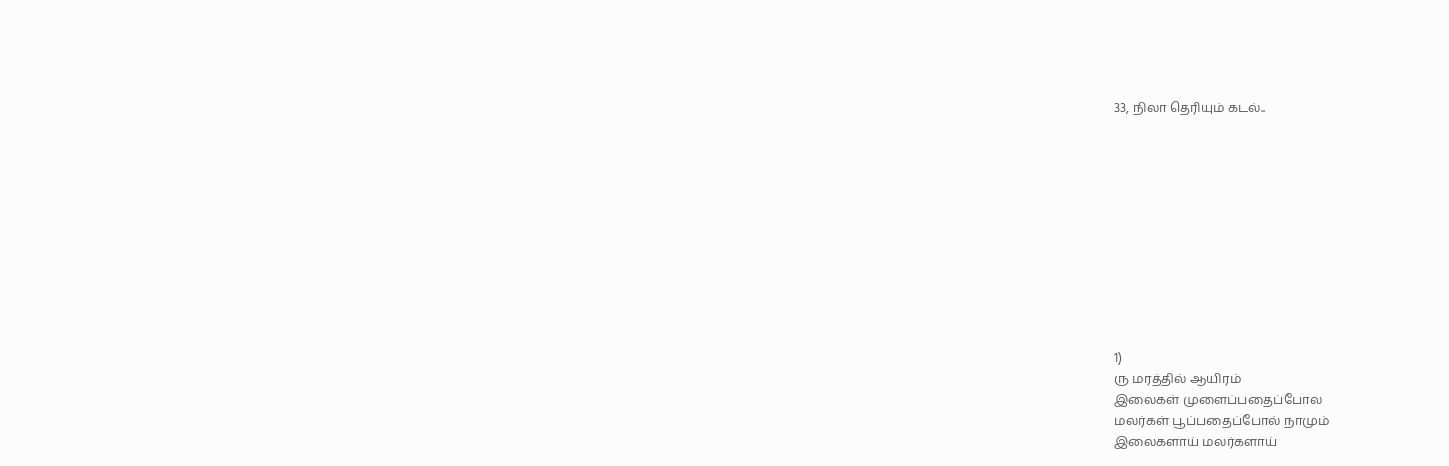33, நிலா தெரியும் கடல்..











1)
ரு மரத்தில் ஆயிரம்
இலைகள் முளைப்பதைப்போல
மலர்கள் பூப்பதைப்போல் நாமும்
இலைகளாய் மலர்களாய்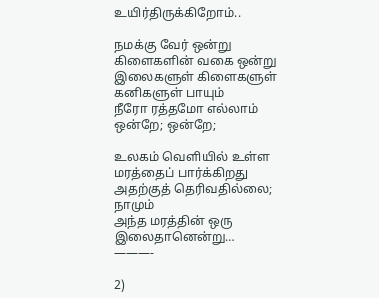உயிர்திருக்கிறோம்..

நமக்கு வேர் ஒன்று
கிளைகளின் வகை ஒன்று
இலைகளுள் கிளைகளுள் கனிகளுள் பாயும்
நீரோ ரத்தமோ எல்லாம் ஒன்றே; ஒன்றே;

உலகம் வெளியில் உள்ள
மரத்தைப் பார்க்கிறது
அதற்குத் தெரிவதில்லை; நாமும்
அந்த மரத்தின் ஒரு இலைதானென்று…
———-

2)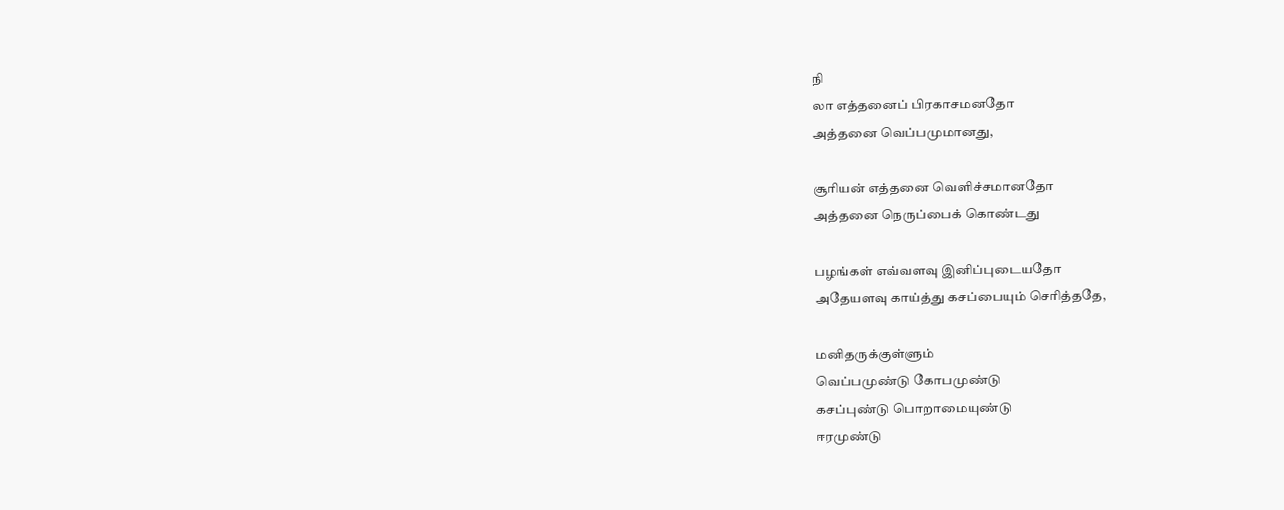நி
லா எத்தனைப் பிரகாசமனதோ
அத்தனை வெப்பமுமானது,

சூரியன் எத்தனை வெளிச்சமானதோ
அத்தனை நெருப்பைக் கொண்டது

பழங்கள் எவ்வளவு இனிப்புடையதோ
அதேயளவு காய்த்து கசப்பையும் செரித்ததே,

மனிதருக்குள்ளும்
வெப்பமுண்டு கோபமுண்டு
கசப்புண்டு பொறாமையுண்டு
ஈரமுண்டு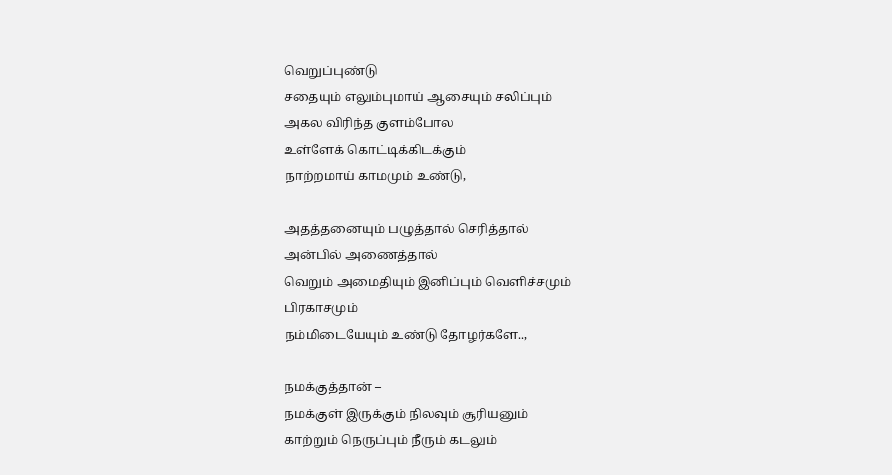வெறுப்புண்டு
சதையும் எலும்புமாய் ஆசையும் சலிப்பும்
அகல விரிந்த குளம்போல
உள்ளேக் கொட்டிக்கிடக்கும்
நாற்றமாய் காமமும் உண்டு,

அதத்தனையும் பழுத்தால் செரித்தால்
அன்பில் அணைத்தால்
வெறும் அமைதியும் இனிப்பும் வெளிச்சமும்
பிரகாசமும்
நம்மிடையேயும் உண்டு தோழர்களே..,

நமக்குத்தான் –
நமக்குள் இருக்கும் நிலவும் சூரியனும்
காற்றும் நெருப்பும் நீரும் கடலும்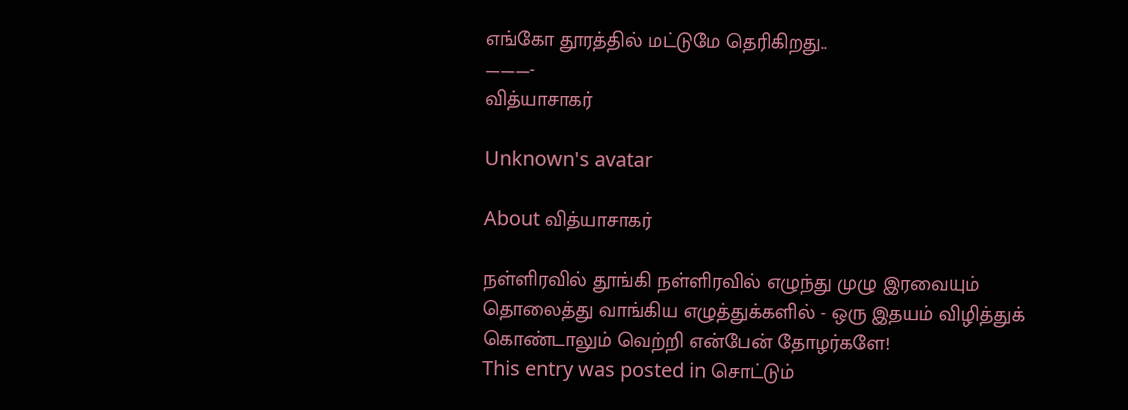எங்கோ தூரத்தில் மட்டுமே தெரிகிறது..
———-
வித்யாசாகர்

Unknown's avatar

About வித்யாசாகர்

நள்ளிரவில் தூங்கி நள்ளிரவில் எழுந்து முழு இரவையும் தொலைத்து வாங்கிய எழுத்துக்களில் - ஒரு இதயம் விழித்துக் கொண்டாலும் வெற்றி என்பேன் தோழர்களே!
This entry was posted in சொட்டும்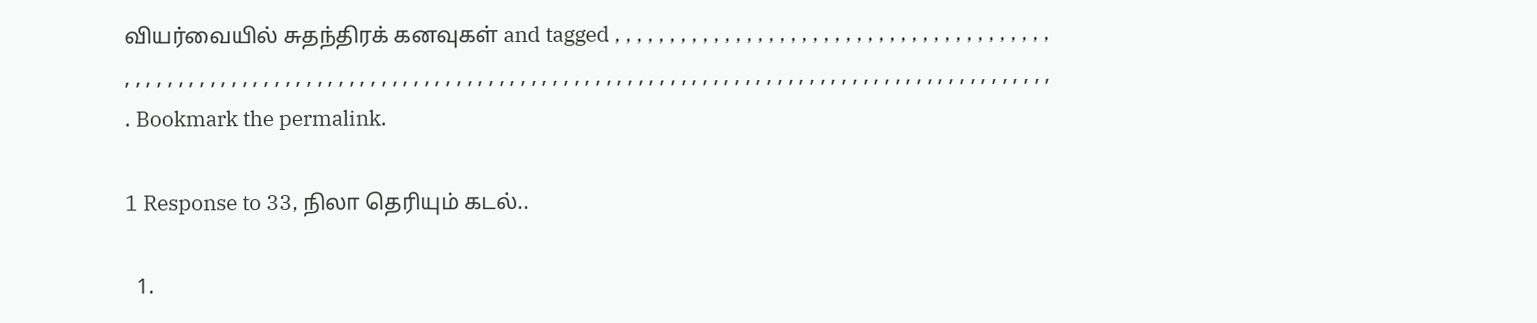வியர்வையில் சுதந்திரக் கனவுகள் and tagged , , , , , , , , , , , , , , , , , , , , , , , , , , , , , , , , , , , , , , , , , , , , , , , , , , , , , , , , , , , , , , , , , , , , , , , , , , , , , , , , , , , , , , , , , , , , , , , , , , , , , , , , , , , , , , , , , , , , , , , , , , , , , , , . Bookmark the permalink.

1 Response to 33, நிலா தெரியும் கடல்..

  1.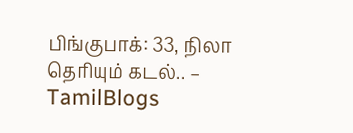பிங்குபாக்: 33, நிலா தெரியும் கடல்.. – TamilBlogs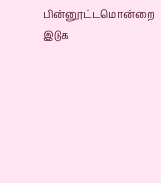பின்னூட்டமொன்றை இடுக